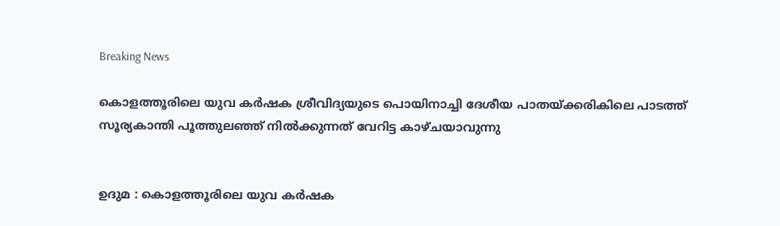Breaking News

കൊളത്തൂരിലെ യുവ കർഷക ശ്രീവിദ്യയുടെ പൊയിനാച്ചി ദേശീയ പാതയ്ക്കരികിലെ പാടത്ത് സൂര്യകാന്തി പൂത്തുലഞ്ഞ് നിൽക്കുന്നത് വേറിട്ട കാഴ്ചയാവുന്നു


ഉദുമ : കൊളത്തൂരിലെ യുവ കർഷക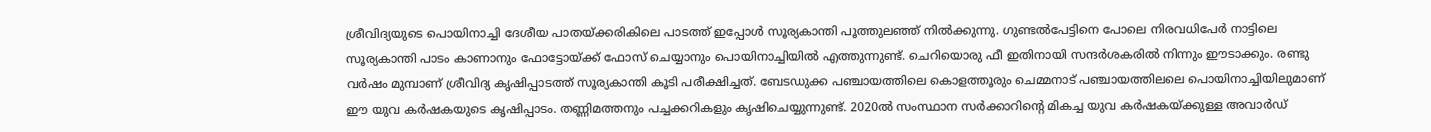ശ്രീവിദ്യയുടെ പൊയിനാച്ചി ദേശീയ പാതയ്ക്കരികിലെ പാടത്ത് ഇപ്പോൾ സൂര്യകാന്തി പൂത്തുലഞ്ഞ് നിൽക്കുന്നു. ഗുണ്ടൽപേട്ടിനെ പോലെ നിരവധിപേർ നാട്ടിലെ സൂര്യകാന്തി പാടം കാണാനും ഫോട്ടോയ്ക്ക് ഫോസ് ചെയ്യാനും പൊയിനാച്ചിയിൽ എത്തുന്നുണ്ട്. ചെറിയൊരു ഫീ ഇതിനായി സന്ദർശകരിൽ നിന്നും ഈടാക്കും. രണ്ടു വർഷം മുമ്പാണ് ശ്രീവിദ്യ കൃഷിപ്പാടത്ത് സൂര്യകാന്തി കൂടി പരീക്ഷിച്ചത്. ബേടഡുക്ക പഞ്ചായത്തിലെ കൊളത്തൂരും ചെമ്മനാട് പഞ്ചായത്തിലലെ പൊയിനാച്ചിയിലുമാണ് ഈ യുവ കർഷകയുടെ കൃഷിപ്പാടം. തണ്ണിമത്തനും പച്ചക്കറികളും കൃഷിചെയ്യുന്നുണ്ട്. 2020ൽ സംസ്ഥാന സർക്കാറിന്റെ മികച്ച യുവ കർഷകയ്ക്കുള്ള അവാർഡ്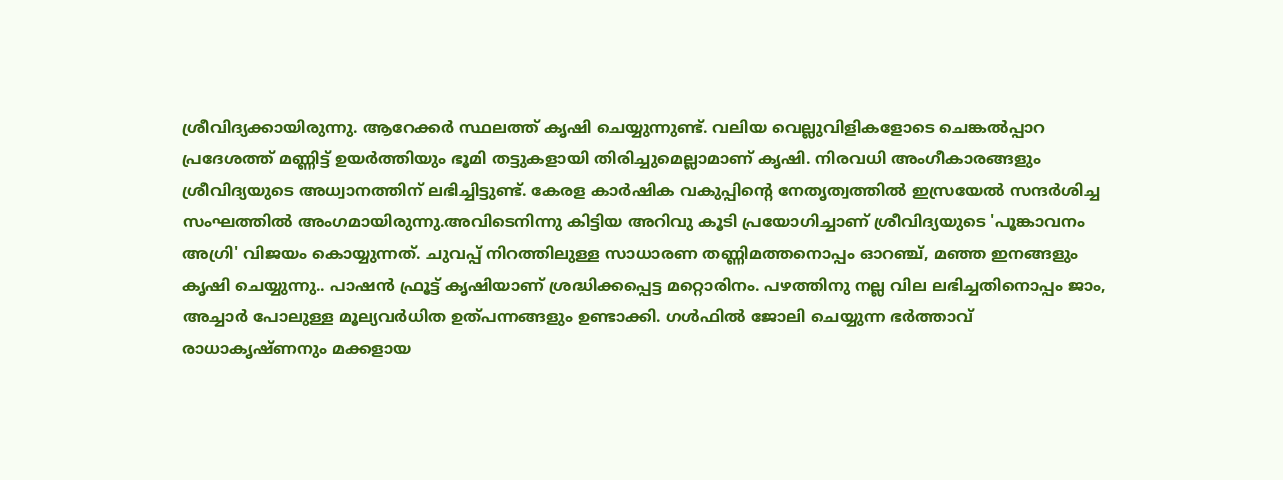ശ്രീവിദ്യക്കായിരുന്നു. ആറേക്കർ സ്ഥലത്ത് കൃഷി ചെയ്യുന്നുണ്ട്. വലിയ വെല്ലുവിളികളോടെ ചെങ്കൽപ്പാറ പ്രദേശത്ത് മണ്ണിട്ട് ഉയർത്തിയും ഭൂമി തട്ടുകളായി തിരിച്ചുമെല്ലാമാണ് കൃഷി. നിരവധി അംഗീകാരങ്ങളും ശ്രീവിദ്യയുടെ അധ്വാനത്തിന് ലഭിച്ചിട്ടുണ്ട്. കേരള കാർഷിക വകുപ്പിന്റെ നേതൃത്വത്തിൽ ഇസ്രയേൽ സന്ദർശിച്ച സംഘത്തിൽ അംഗമായിരുന്നു.അവിടെനിന്നു കിട്ടിയ അറിവു കൂടി പ്രയോഗിച്ചാണ് ശ്രീവിദ്യയുടെ 'പൂങ്കാവനം അഗ്രി' വിജയം കൊയ്യുന്നത്. ചുവപ്പ് നിറത്തിലുള്ള സാധാരണ തണ്ണിമത്തനൊപ്പം ഓറഞ്ച്, മഞ്ഞ ഇനങ്ങളും കൃഷി ചെയ്യുന്നു.. പാഷൻ ഫ്രൂട്ട് കൃഷിയാണ് ശ്രദ്ധിക്കപ്പെട്ട മറ്റൊരിനം. പഴത്തിനു നല്ല വില ലഭിച്ചതിനൊപ്പം ജാം, അച്ചാർ പോലുള്ള മൂല്യവർധിത ഉത്പന്നങ്ങളും ഉണ്ടാക്കി. ഗൾഫിൽ ജോലി ചെയ്യുന്ന ഭർത്താവ് രാധാകൃഷ്ണനും മക്കളായ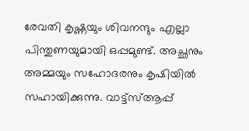രേവതി കൃഷ്ണയും ശിവനന്ദും എല്ലാ പിന്തുണയുമായി ഒപ്പമുണ്ട്. അച്ഛനും അമ്മയും സഹോദരനും കൃഷിയിൽ സഹായിക്കുന്നു. വാട്ട്സ്ആപ്പ്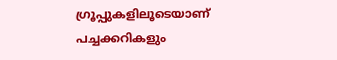ഗ്രൂപ്പുകളിലൂടെയാണ് പച്ചക്കറികളും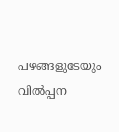പഴങ്ങളുടേയും വിൽപ്പന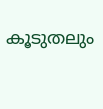കൂടുതലും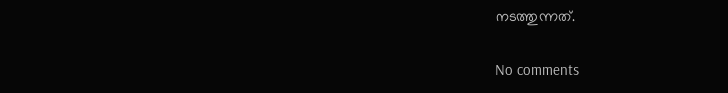നടത്തുന്നത്.

No comments